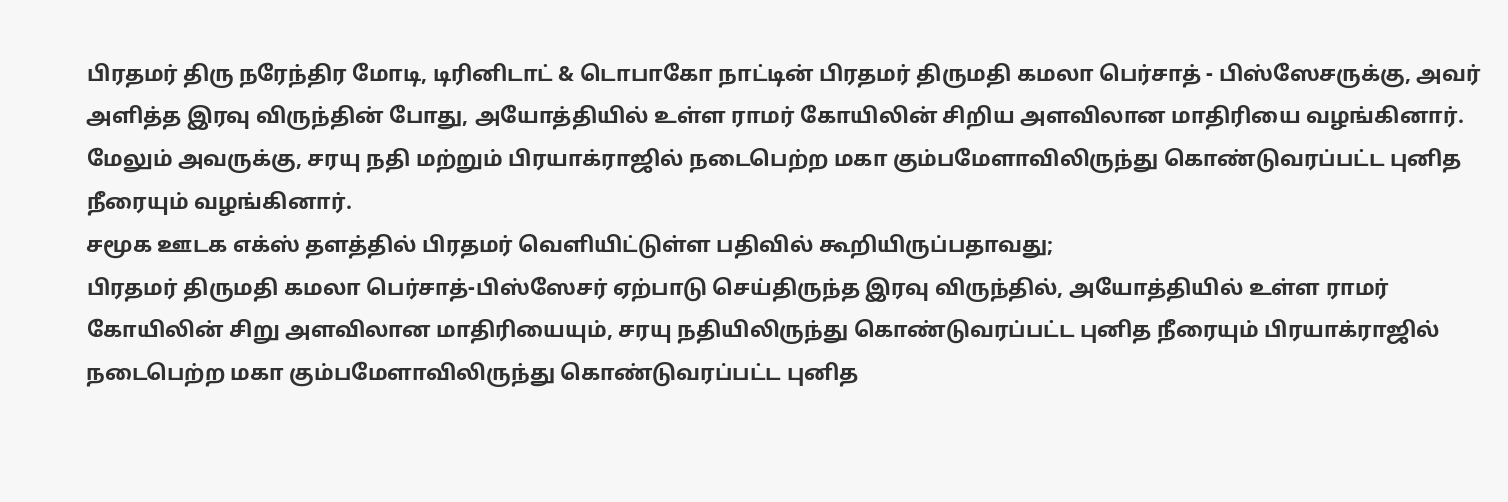பிரதமர் திரு நரேந்திர மோடி, டிரினிடாட் & டொபாகோ நாட்டின் பிரதமர் திருமதி கமலா பெர்சாத் - பிஸ்ஸேசருக்கு, அவர் அளித்த இரவு விருந்தின் போது, அயோத்தியில் உள்ள ராமர் கோயிலின் சிறிய அளவிலான மாதிரியை வழங்கினார். மேலும் அவருக்கு, சரயு நதி மற்றும் பிரயாக்ராஜில் நடைபெற்ற மகா கும்பமேளாவிலிருந்து கொண்டுவரப்பட்ட புனித நீரையும் வழங்கினார்.
சமூக ஊடக எக்ஸ் தளத்தில் பிரதமர் வெளியிட்டுள்ள பதிவில் கூறியிருப்பதாவது;
பிரதமர் திருமதி கமலா பெர்சாத்-பிஸ்ஸேசர் ஏற்பாடு செய்திருந்த இரவு விருந்தில், அயோத்தியில் உள்ள ராமர் கோயிலின் சிறு அளவிலான மாதிரியையும், சரயு நதியிலிருந்து கொண்டுவரப்பட்ட புனித நீரையும் பிரயாக்ராஜில் நடைபெற்ற மகா கும்பமேளாவிலிருந்து கொண்டுவரப்பட்ட புனித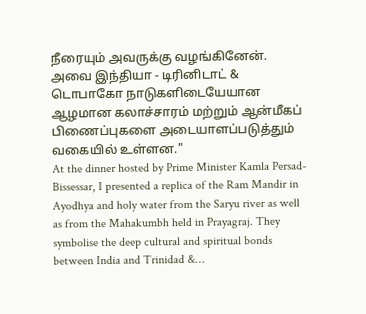நீரையும் அவருக்கு வழங்கினேன். அவை இந்தியா - டிரினிடாட் & டொபாகோ நாடுகளிடையேயான ஆழமான கலாச்சாரம் மற்றும் ஆன்மீகப் பிணைப்புகளை அடையாளப்படுத்தும் வகையில் உள்ளன."
At the dinner hosted by Prime Minister Kamla Persad-Bissessar, I presented a replica of the Ram Mandir in Ayodhya and holy water from the Saryu river as well as from the Mahakumbh held in Prayagraj. They symbolise the deep cultural and spiritual bonds between India and Trinidad &…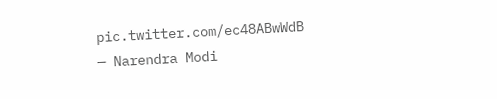pic.twitter.com/ec48ABwWdB
— Narendra Modi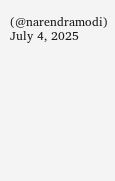(@narendramodi) July 4, 2025